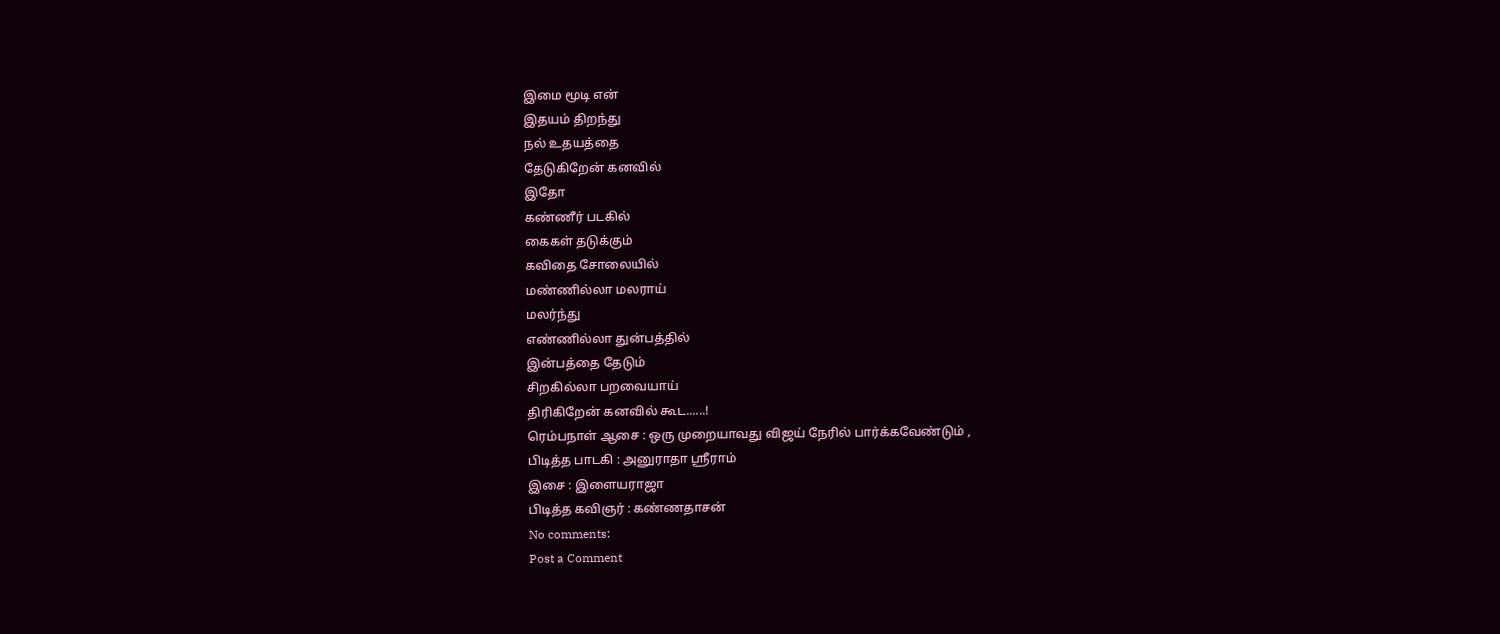இமை மூடி என்
இதயம் திறந்து
நல் உதயத்தை
தேடுகிறேன் கனவில்
இதோ
கண்ணீர் படகில்
கைகள் தடுக்கும்
கவிதை சோலையில்
மண்ணில்லா மலராய்
மலர்ந்து
எண்ணில்லா துன்பத்தில்
இன்பத்தை தேடும்
சிறகில்லா பறவையாய்
திரிகிறேன் கனவில் கூட......!
ரெம்பநாள் ஆசை : ஒரு முறையாவது விஜய் நேரில் பார்க்கவேண்டும் ,
பிடித்த பாடகி : அனுராதா ஸ்ரீராம்
இசை : இளையராஜா
பிடித்த கவிஞர் : கண்ணதாசன்
No comments:
Post a Comment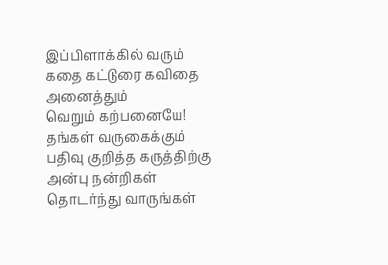இப்பிளாக்கில் வரும் கதை கட்டுரை கவிதை அனைத்தும்
வெறும் கற்பனையே!
தங்கள் வருகைக்கும் பதிவு குறித்த கருத்திற்கு அன்பு நன்றிகள்
தொடர்ந்து வாருங்கள்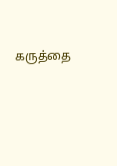கருத்தை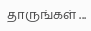தாருங்கள் ...